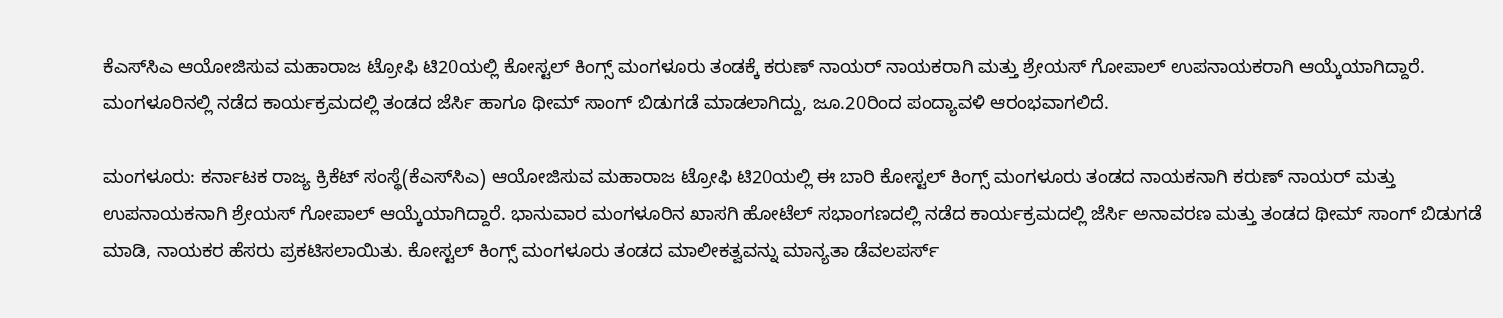ಕೆಎಸ್‌ಸಿಎ ಆಯೋಜಿಸುವ ಮಹಾರಾಜ ಟ್ರೋಫಿ ಟಿ20ಯಲ್ಲಿ ಕೋಸ್ಟಲ್‌ ಕಿಂಗ್ಸ್‌ ಮಂಗಳೂರು ತಂಡಕ್ಕೆ ಕರುಣ್‌ ನಾಯರ್‌ ನಾಯಕರಾಗಿ ಮತ್ತು ಶ್ರೇಯಸ್‌ ಗೋಪಾಲ್‌ ಉಪನಾಯಕರಾಗಿ ಆಯ್ಕೆಯಾಗಿದ್ದಾರೆ. ಮಂಗಳೂರಿನಲ್ಲಿ ನಡೆದ ಕಾರ್ಯಕ್ರಮದಲ್ಲಿ ತಂಡದ ಜೆರ್ಸಿ ಹಾಗೂ ಥೀಮ್‌ ಸಾಂಗ್‌ ಬಿಡುಗಡೆ ಮಾಡಲಾಗಿದ್ದು, ಜೂ.20ರಿಂದ ಪಂದ್ಯಾವಳಿ ಆರಂಭವಾಗಲಿದೆ.

ಮಂಗಳೂರು: ಕರ್ನಾಟಕ ರಾಜ್ಯ ಕ್ರಿಕೆಟ್‌ ಸಂಸ್ಥೆ(ಕೆಎಸ್‌ಸಿಎ) ಆಯೋಜಿಸುವ ಮಹಾರಾಜ ಟ್ರೋಫಿ ಟಿ20ಯಲ್ಲಿ ಈ ಬಾರಿ ಕೋಸ್ಟಲ್‌ ಕಿಂಗ್ಸ್‌ ಮಂಗಳೂರು ತಂಡದ ನಾಯಕನಾಗಿ ಕರುಣ್‌ ನಾಯರ್‌ ಮತ್ತು ಉಪನಾಯಕನಾಗಿ ಶ್ರೇಯಸ್‌ ಗೋಪಾಲ್‌ ಆಯ್ಕೆಯಾಗಿದ್ದಾರೆ. ಭಾನುವಾರ ಮಂಗಳೂರಿನ ಖಾಸಗಿ ಹೋಟೆಲ್‌ ಸಭಾಂಗಣದಲ್ಲಿ ನಡೆದ ಕಾರ್ಯಕ್ರಮದಲ್ಲಿ ಜೆರ್ಸಿ ಅನಾವರಣ ಮತ್ತು ತಂಡದ ಥೀಮ್‌ ಸಾಂಗ್‌ ಬಿಡುಗಡೆ ಮಾಡಿ, ನಾಯಕರ ಹೆಸರು ಪ್ರಕಟಿಸಲಾಯಿತು. ಕೋಸ್ಟಲ್‌ ಕಿಂಗ್ಸ್‌ ಮಂಗಳೂರು ತಂಡದ ಮಾಲೀಕತ್ವವನ್ನು ಮಾನ್ಯತಾ ಡೆವಲಪರ್ಸ್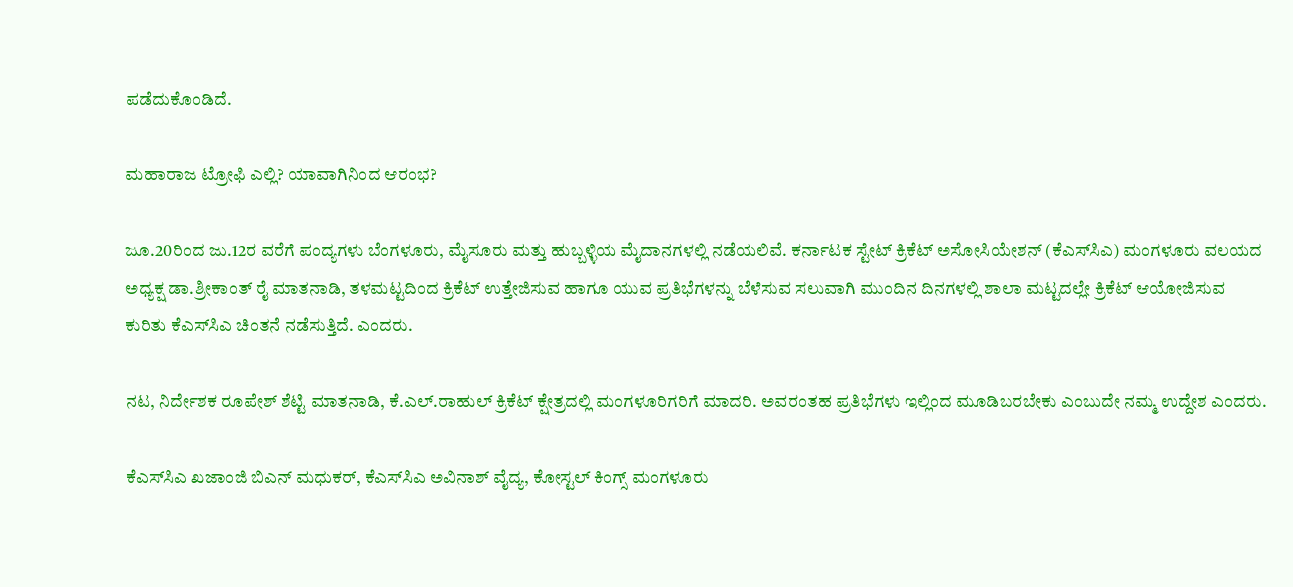ಪಡೆದುಕೊಂಡಿದೆ.

ಮಹಾರಾಜ ಟ್ರೋಫಿ ಎಲ್ಲಿ? ಯಾವಾಗಿನಿಂದ ಆರಂಭ?

ಜೂ.20ರಿಂದ ಜು.12ರ ವರೆಗೆ ಪಂದ್ಯಗಳು ಬೆಂಗಳೂರು, ಮೈಸೂರು ಮತ್ತು ಹುಬ್ಬಳ್ಳಿಯ ಮೈದಾನಗಳಲ್ಲಿ ನಡೆಯಲಿವೆ. ಕರ್ನಾಟಕ ಸ್ಟೇಟ್‌ ಕ್ರಿಕೆಟ್‌ ಅಸೋಸಿಯೇಶನ್‌ (ಕೆಎಸ್‌ಸಿಎ) ಮಂಗಳೂರು ವಲಯದ ಅಧ್ಯಕ್ಷ ಡಾ.ಶ್ರೀಕಾಂತ್‌ ರೈ ಮಾತನಾಡಿ, ತಳಮಟ್ಟದಿಂದ ಕ್ರಿಕೆಟ್‌ ಉತ್ತೇಜಿಸುವ ಹಾಗೂ ಯುವ ಪ್ರತಿಭೆಗಳನ್ನು ಬೆಳೆಸುವ ಸಲುವಾಗಿ ಮುಂದಿನ ದಿನಗಳಲ್ಲಿ ಶಾಲಾ ಮಟ್ಟದಲ್ಲೇ ಕ್ರಿಕೆಟ್‌ ಆಯೋಜಿಸುವ ಕುರಿತು ಕೆಎಸ್‌ಸಿಎ ಚಿಂತನೆ ನಡೆಸುತ್ತಿದೆ. ಎಂದರು.

ನಟ, ನಿರ್ದೇಶಕ ರೂಪೇಶ್‌ ಶೆಟ್ಟಿ ಮಾತನಾಡಿ, ಕೆ.ಎಲ್‌.ರಾಹುಲ್ ಕ್ರಿಕೆಟ್‌ ಕ್ಷೇತ್ರದಲ್ಲಿ ಮಂಗಳೂರಿಗರಿಗೆ ಮಾದರಿ. ಅವರಂತಹ ಪ್ರತಿಭೆಗಳು ಇಲ್ಲಿಂದ ಮೂಡಿಬರಬೇಕು ಎಂಬುದೇ ನಮ್ಮ ಉದ್ದೇಶ ಎಂದರು.

ಕೆಎಸ್‌ಸಿಎ ಖಜಾಂಜಿ ಬಿಎನ್‌ ಮಧುಕರ್‌, ಕೆಎಸ್‌ಸಿಎ ಅವಿನಾಶ್‌ ವೈದ್ಯ, ಕೋಸ್ಟಲ್‌ ಕಿಂಗ್ಸ್‌ ಮಂಗಳೂರು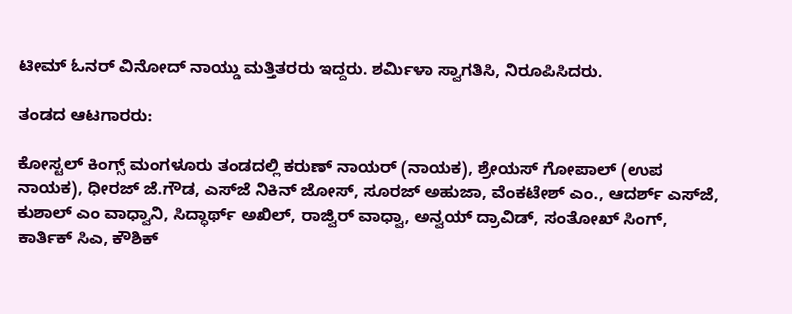ಟೀಮ್‌ ಓನರ್‌ ವಿನೋದ್‌ ನಾಯ್ಡು ಮತ್ತಿತರರು ಇದ್ದರು. ಶರ್ಮಿಳಾ ಸ್ವಾಗತಿಸಿ, ನಿರೂಪಿಸಿದರು.

ತಂಡದ ಆಟಗಾರರು:

ಕೋಸ್ಟಲ್‌ ಕಿಂಗ್ಸ್‌ ಮಂಗಳೂರು ತಂಡದಲ್ಲಿ ಕರುಣ್‌ ನಾಯರ್‌ (ನಾಯಕ), ಶ್ರೇಯಸ್‌ ಗೋಪಾಲ್‌ (ಉಪ ನಾಯಕ), ಧೀರಜ್‌ ಜೆ.ಗೌಡ, ಎಸ್‌ಜೆ ನಿಕಿನ್‌ ಜೋಸ್‌, ಸೂರಜ್‌ ಅಹುಜಾ, ವೆಂಕಟೇಶ್‌ ಎಂ., ಆದರ್ಶ್‌ ಎಸ್‌ಜೆ, ಕುಶಾಲ್‌ ಎಂ ವಾಧ್ವಾನಿ, ಸಿದ್ಧಾರ್ಥ್‌ ಅಖಿಲ್‌, ರಾಜ್ವಿರ್‌ ವಾಧ್ವಾ, ಅನ್ವಯ್‌ ದ್ರಾವಿಡ್‌, ಸಂತೋಖ್‌ ಸಿಂಗ್‌, ಕಾರ್ತಿಕ್ ಸಿಎ, ಕೌಶಿಕ್‌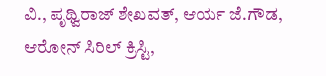ವಿ., ಪೃಥ್ವಿರಾಜ್‌ ಶೇಖವತ್‌, ಆರ್ಯ ಜೆ.ಗೌಡ, ಆರೋನ್‌ ಸಿರಿಲ್‌ ಕ್ರಿಸ್ಟಿ,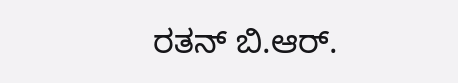ರತನ್‌ ಬಿ.ಆರ್‌.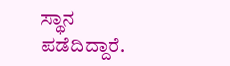ಸ್ಥಾನ ಪಡೆದಿದ್ದಾರೆ.